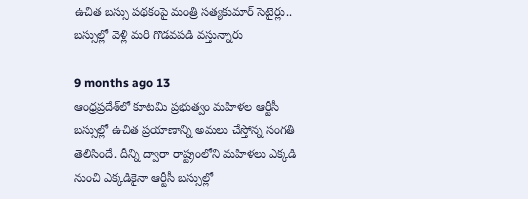ఉచిత బస్సు పథకంపై మంత్రి సత్యకుమార్ సెటైర్లు.. బస్సుల్లో వెళ్లి మరి గొడవపడి వస్తున్నారు

9 months ago 13
ఆంధ్రప్రదేశ్‌లో కూటమి ప్రభుత్వం మహిళల ఆర్టీసీ బస్సుల్లో ఉచిత ప్రయాణాన్ని అమలు చేస్తోన్న సంగతి తెలిసిందే. దీన్ని ద్వారా రాష్ట్రంలోని మహిళలు ఎక్కడి నుంచి ఎక్కడికైనా ఆర్టీసీ బస్సుల్లో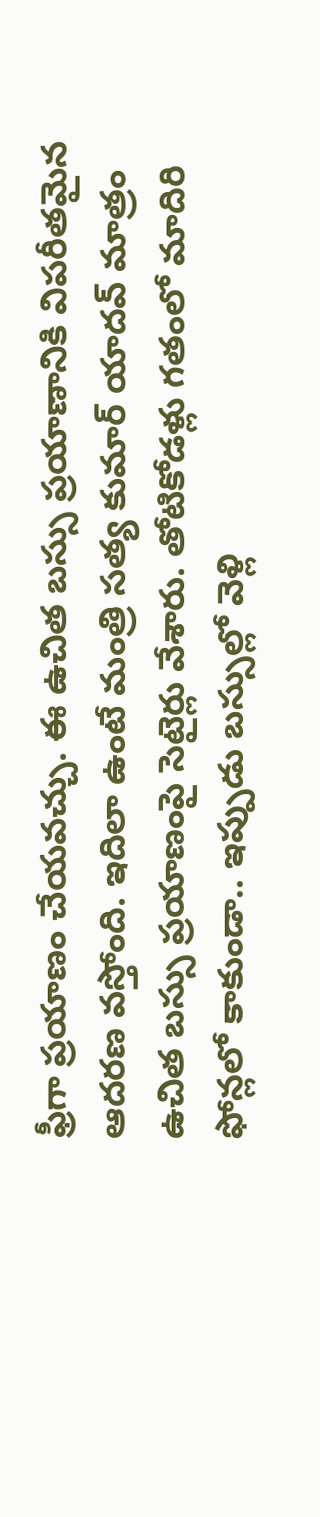ఫ్రీగా ప్రయాణం చేయవచ్చు. ఈ ఉచిత బస్సు ప్రయాణానికి విపరీతమైన ఆదరణ వస్తోంది. ఇదిలా ఉంటే మంత్రి సత్య కుమార్ యాదవ్ మాత్రం ఉచిత బస్సు ప్రయాణంపై సెటైర్లు వేశారు. తోటికోడళ్లు గతంలో మాదిరి ఫోన్లలో కాకుండా.. ఇప్పుడు బస్సుల్లో వెళ్లి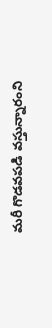మరీ గొడవపడి వస్తున్నారంని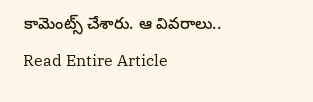కామెంట్స్ చేశారు. ఆ వివరాలు..
Read Entire Article